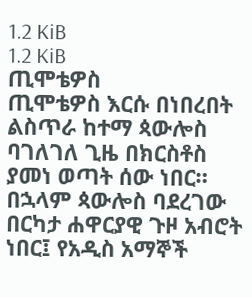1.2 KiB
1.2 KiB
ጢሞቴዎስ
ጢሞቴዎስ እርሱ በነበረበት ልስጥራ ከተማ ጳውሎስ ባገለገለ ጊዜ በክርስቶስ ያመነ ወጣት ሰው ነበር። በኋላም ጳውሎስ ባደረገው በርካታ ሐዋርያዊ ጉዞ አብሮት ነበር፤ የአዲስ አማኞች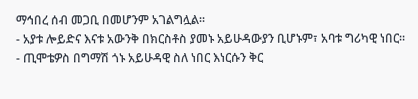ማኅበረ ሰብ መጋቢ በመሆንም አገልግሏል።
- አያቱ ሎይድና እናቱ አውንቅ በክርስቶስ ያመኑ አይሁዳውያን ቢሆኑም፣ አባቱ ግሪካዊ ነበር።
- ጢሞቴዎስ በግማሽ ጎኑ አይሁዳዊ ስለ ነበር እነርሱን ቅር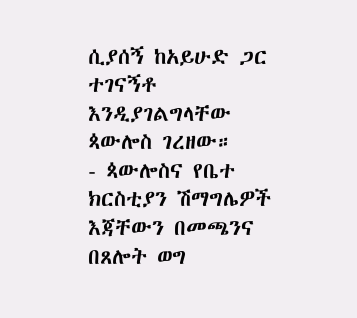ሲያሰኝ ከአይሁድ ጋር ተገናኝቶ እንዲያገልግላቸው ጳውሎስ ገረዘው።
- ጳውሎስና የቤተ ክርስቲያን ሽማግሌዎች እጃቸውን በመጫንና በጸሎት ወግ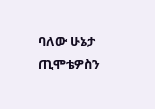ባለው ሁኔታ ጢሞቴዎስን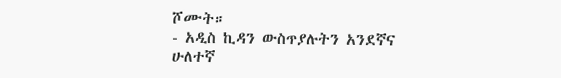ሾሙት።
- አዲስ ኪዳን ውስጥያሉትን አንደኛና ሁለተኛ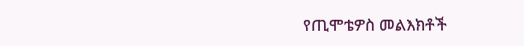የጢሞቴዎስ መልእክቶች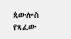ጳውሎስ የጻፈው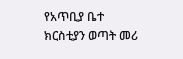የአጥቢያ ቤተ ክርስቲያን ወጣት መሪ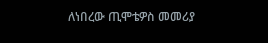ለነበረው ጢሞቴዎስ መመሪያ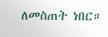ለመስጠት ነበር።